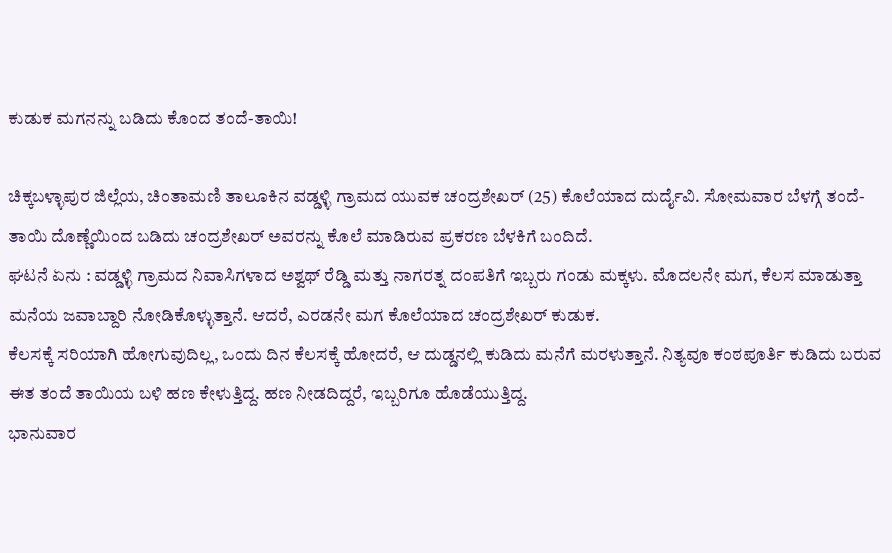ಕುಡುಕ ಮಗನನ್ನು ಬಡಿದು ಕೊಂದ ತಂದೆ-ತಾಯಿ!

ಚಿಕ್ಕಬಳ್ಳಾಪುರ ಜಿಲ್ಲೆಯ, ಚಿಂತಾಮಣಿ ತಾಲೂಕಿನ ವಡ್ಡಳ್ಳಿ ಗ್ರಾಮದ ಯುವಕ ಚಂದ್ರಶೇಖರ್ (25) ಕೊಲೆಯಾದ ದುರ್ದೈವಿ. ಸೋಮವಾರ ಬೆಳಗ್ಗೆ ತಂದೆ-ತಾಯಿ ದೊಣ್ಣೆಯಿಂದ ಬಡಿದು ಚಂದ್ರಶೇಖರ್ ಅವರನ್ನು ಕೊಲೆ ಮಾಡಿರುವ ಪ್ರಕರಣ ಬೆಳಕಿಗೆ ಬಂದಿದೆ.
ಘಟನೆ ಏನು : ವಡ್ಡಳ್ಳಿ ಗ್ರಾಮದ ನಿವಾಸಿಗಳಾದ ಅಶ್ವಥ್ ರೆಡ್ಡಿ ಮತ್ತು ನಾಗರತ್ನ ದಂಪತಿಗೆ ಇಬ್ಬರು ಗಂಡು ಮಕ್ಕಳು. ಮೊದಲನೇ ಮಗ, ಕೆಲಸ ಮಾಡುತ್ತಾ ಮನೆಯ ಜವಾಬ್ದಾರಿ ನೋಡಿಕೊಳ್ಳುತ್ತಾನೆ. ಆದರೆ, ಎರಡನೇ ಮಗ ಕೊಲೆಯಾದ ಚಂದ್ರಶೇಖರ್ ಕುಡುಕ.
ಕೆಲಸಕ್ಕೆ ಸರಿಯಾಗಿ ಹೋಗುವುದಿಲ್ಲ, ಒಂದು ದಿನ ಕೆಲಸಕ್ಕೆ ಹೋದರೆ, ಆ ದುಡ್ಡನಲ್ಲಿ ಕುಡಿದು ಮನೆಗೆ ಮರಳುತ್ತಾನೆ. ನಿತ್ಯವೂ ಕಂಠಪೂರ್ತಿ ಕುಡಿದು ಬರುವ ಈತ ತಂದೆ ತಾಯಿಯ ಬಳಿ ಹಣ ಕೇಳುತ್ತಿದ್ದ. ಹಣ ನೀಡದಿದ್ದರೆ, ಇಬ್ಬರಿಗೂ ಹೊಡೆಯುತ್ತಿದ್ದ.
ಭಾನುವಾರ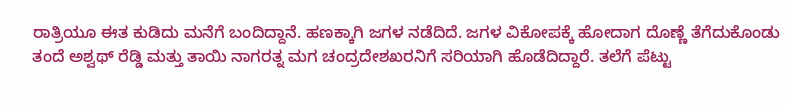ರಾತ್ರಿಯೂ ಈತ ಕುಡಿದು ಮನೆಗೆ ಬಂದಿದ್ದಾನೆ. ಹಣಕ್ಕಾಗಿ ಜಗಳ ನಡೆದಿದೆ. ಜಗಳ ವಿಕೋಪಕ್ಕೆ ಹೋದಾಗ ದೊಣ್ಣೆ ತೆಗೆದುಕೊಂಡು ತಂದೆ ಅಶ್ವಥ್ ರೆಡ್ಡಿ ಮತ್ತು ತಾಯಿ ನಾಗರತ್ನ ಮಗ ಚಂದ್ರದೇಶಖರನಿಗೆ ಸರಿಯಾಗಿ ಹೊಡೆದಿದ್ದಾರೆ. ತಲೆಗೆ ಪೆಟ್ಟು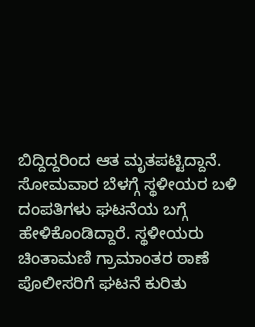ಬಿದ್ದಿದ್ದರಿಂದ ಆತ ಮೃತಪಟ್ಟಿದ್ದಾನೆ.
ಸೋಮವಾರ ಬೆಳಗ್ಗೆ ಸ್ಥಳೀಯರ ಬಳಿ ದಂಪತಿಗಳು ಘಟನೆಯ ಬಗ್ಗೆ ಹೇಳಿಕೊಂಡಿದ್ದಾರೆ. ಸ್ಥಳೀಯರು ಚಿಂತಾಮಣಿ ಗ್ರಾಮಾಂತರ ಠಾಣೆ ಪೊಲೀಸರಿಗೆ ಘಟನೆ ಕುರಿತು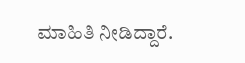ಮಾಹಿತಿ ನೀಡಿದ್ದಾರೆ.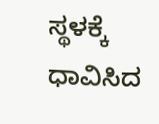ಸ್ಥಳಕ್ಕೆ ಧಾವಿಸಿದ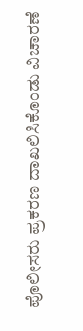ಪೊಲೀಸರು ಪ್ರಕರಣ ದಾಖಲಿಸಿಕೊಂಡು ವಿಚಾರಣೆ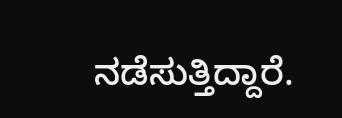ನಡೆಸುತ್ತಿದ್ದಾರೆ.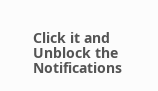Click it and Unblock the Notifications